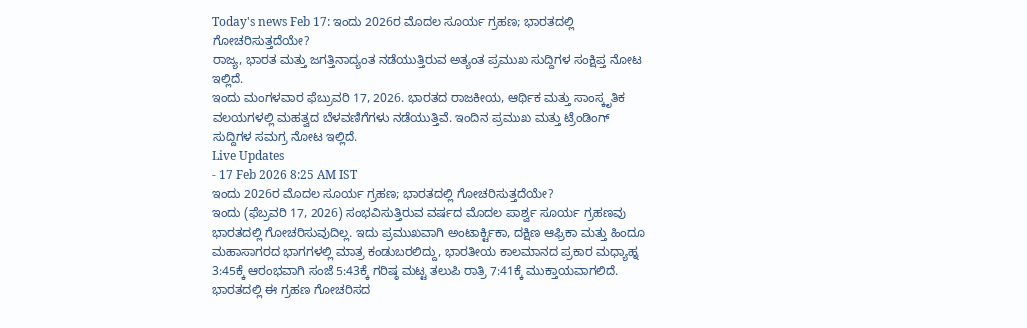Today's news Feb 17: ಇಂದು 2026ರ ಮೊದಲ ಸೂರ್ಯ ಗ್ರಹಣ; ಭಾರತದಲ್ಲಿ ಗೋಚರಿಸುತ್ತದೆಯೇ?
ರಾಜ್ಯ, ಭಾರತ ಮತ್ತು ಜಗತ್ತಿನಾದ್ಯಂತ ನಡೆಯುತ್ತಿರುವ ಅತ್ಯಂತ ಪ್ರಮುಖ ಸುದ್ದಿಗಳ ಸಂಕ್ಷಿಪ್ತ ನೋಟ ಇಲ್ಲಿದೆ.
ಇಂದು ಮಂಗಳವಾರ ಫೆಬ್ರುವರಿ 17, 2026. ಭಾರತದ ರಾಜಕೀಯ, ಆರ್ಥಿಕ ಮತ್ತು ಸಾಂಸ್ಕೃತಿಕ ವಲಯಗಳಲ್ಲಿ ಮಹತ್ವದ ಬೆಳವಣಿಗೆಗಳು ನಡೆಯುತ್ತಿವೆ. ಇಂದಿನ ಪ್ರಮುಖ ಮತ್ತು ಟ್ರೆಂಡಿಂಗ್ ಸುದ್ದಿಗಳ ಸಮಗ್ರ ನೋಟ ಇಲ್ಲಿದೆ.
Live Updates
- 17 Feb 2026 8:25 AM IST
ಇಂದು 2026ರ ಮೊದಲ ಸೂರ್ಯ ಗ್ರಹಣ; ಭಾರತದಲ್ಲಿ ಗೋಚರಿಸುತ್ತದೆಯೇ?
ಇಂದು (ಫೆಬ್ರವರಿ 17, 2026) ಸಂಭವಿಸುತ್ತಿರುವ ವರ್ಷದ ಮೊದಲ ಪಾರ್ಶ್ವ ಸೂರ್ಯ ಗ್ರಹಣವು ಭಾರತದಲ್ಲಿ ಗೋಚರಿಸುವುದಿಲ್ಲ. ಇದು ಪ್ರಮುಖವಾಗಿ ಅಂಟಾರ್ಕ್ಟಿಕಾ, ದಕ್ಷಿಣ ಆಫ್ರಿಕಾ ಮತ್ತು ಹಿಂದೂ ಮಹಾಸಾಗರದ ಭಾಗಗಳಲ್ಲಿ ಮಾತ್ರ ಕಂಡುಬರಲಿದ್ದು, ಭಾರತೀಯ ಕಾಲಮಾನದ ಪ್ರಕಾರ ಮಧ್ಯಾಹ್ನ 3:45ಕ್ಕೆ ಆರಂಭವಾಗಿ ಸಂಜೆ 5:43ಕ್ಕೆ ಗರಿಷ್ಠ ಮಟ್ಟ ತಲುಪಿ ರಾತ್ರಿ 7:41ಕ್ಕೆ ಮುಕ್ತಾಯವಾಗಲಿದೆ. ಭಾರತದಲ್ಲಿ ಈ ಗ್ರಹಣ ಗೋಚರಿಸದ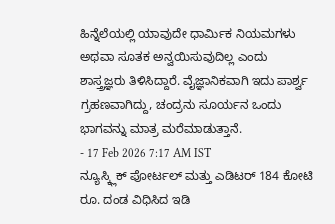ಹಿನ್ನೆಲೆಯಲ್ಲಿ ಯಾವುದೇ ಧಾರ್ಮಿಕ ನಿಯಮಗಳು ಅಥವಾ ಸೂತಕ ಅನ್ವಯಿಸುವುದಿಲ್ಲ ಎಂದು ಶಾಸ್ತ್ರಜ್ಞರು ತಿಳಿಸಿದ್ದಾರೆ. ವೈಜ್ಞಾನಿಕವಾಗಿ ಇದು ಪಾರ್ಶ್ವ ಗ್ರಹಣವಾಗಿದ್ದು, ಚಂದ್ರನು ಸೂರ್ಯನ ಒಂದು ಭಾಗವನ್ನು ಮಾತ್ರ ಮರೆಮಾಡುತ್ತಾನೆ.
- 17 Feb 2026 7:17 AM IST
ನ್ಯೂಸ್ಕ್ಲಿಕ್ ಪೋರ್ಟಲ್ ಮತ್ತು ಎಡಿಟರ್ 184 ಕೋಟಿ ರೂ. ದಂಡ ವಿಧಿಸಿದ ಇಡಿ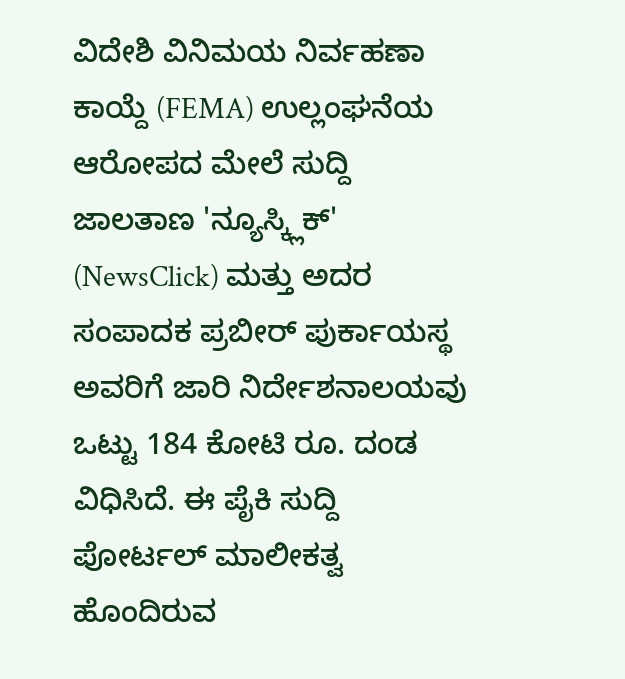ವಿದೇಶಿ ವಿನಿಮಯ ನಿರ್ವಹಣಾ ಕಾಯ್ದೆ (FEMA) ಉಲ್ಲಂಘನೆಯ ಆರೋಪದ ಮೇಲೆ ಸುದ್ದಿ ಜಾಲತಾಣ 'ನ್ಯೂಸ್ಕ್ಲಿಕ್' (NewsClick) ಮತ್ತು ಅದರ ಸಂಪಾದಕ ಪ್ರಬೀರ್ ಪುರ್ಕಾಯಸ್ಥ ಅವರಿಗೆ ಜಾರಿ ನಿರ್ದೇಶನಾಲಯವು ಒಟ್ಟು 184 ಕೋಟಿ ರೂ. ದಂಡ ವಿಧಿಸಿದೆ. ಈ ಪೈಕಿ ಸುದ್ದಿ ಪೋರ್ಟಲ್ ಮಾಲೀಕತ್ವ ಹೊಂದಿರುವ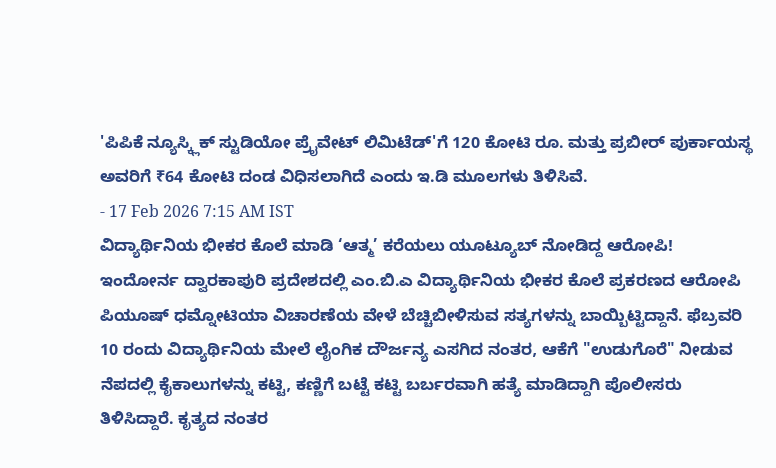'ಪಿಪಿಕೆ ನ್ಯೂಸ್ಕ್ಲಿಕ್ ಸ್ಟುಡಿಯೋ ಪ್ರೈವೇಟ್ ಲಿಮಿಟೆಡ್'ಗೆ 120 ಕೋಟಿ ರೂ. ಮತ್ತು ಪ್ರಬೀರ್ ಪುರ್ಕಾಯಸ್ಥ ಅವರಿಗೆ ₹64 ಕೋಟಿ ದಂಡ ವಿಧಿಸಲಾಗಿದೆ ಎಂದು ಇ.ಡಿ ಮೂಲಗಳು ತಿಳಿಸಿವೆ.
- 17 Feb 2026 7:15 AM IST
ವಿದ್ಯಾರ್ಥಿನಿಯ ಭೀಕರ ಕೊಲೆ ಮಾಡಿ ‘ಆತ್ಮ’ ಕರೆಯಲು ಯೂಟ್ಯೂಬ್ ನೋಡಿದ್ದ ಆರೋಪಿ!
ಇಂದೋರ್ನ ದ್ವಾರಕಾಪುರಿ ಪ್ರದೇಶದಲ್ಲಿ ಎಂ.ಬಿ.ಎ ವಿದ್ಯಾರ್ಥಿನಿಯ ಭೀಕರ ಕೊಲೆ ಪ್ರಕರಣದ ಆರೋಪಿ ಪಿಯೂಷ್ ಧಮ್ನೋಟಿಯಾ ವಿಚಾರಣೆಯ ವೇಳೆ ಬೆಚ್ಚಿಬೀಳಿಸುವ ಸತ್ಯಗಳನ್ನು ಬಾಯ್ಬಿಟ್ಟಿದ್ದಾನೆ. ಫೆಬ್ರವರಿ 10 ರಂದು ವಿದ್ಯಾರ್ಥಿನಿಯ ಮೇಲೆ ಲೈಂಗಿಕ ದೌರ್ಜನ್ಯ ಎಸಗಿದ ನಂತರ, ಆಕೆಗೆ "ಉಡುಗೊರೆ" ನೀಡುವ ನೆಪದಲ್ಲಿ ಕೈಕಾಲುಗಳನ್ನು ಕಟ್ಟಿ, ಕಣ್ಣಿಗೆ ಬಟ್ಟೆ ಕಟ್ಟಿ ಬರ್ಬರವಾಗಿ ಹತ್ಯೆ ಮಾಡಿದ್ದಾಗಿ ಪೊಲೀಸರು ತಿಳಿಸಿದ್ದಾರೆ. ಕೃತ್ಯದ ನಂತರ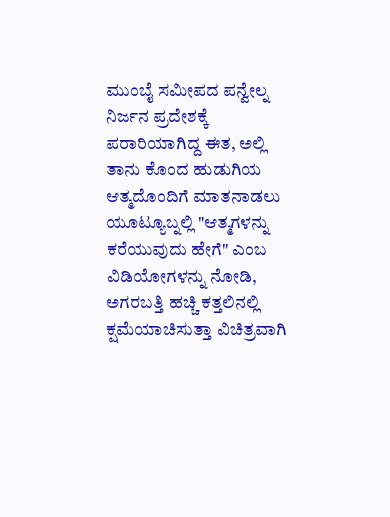ಮುಂಬೈ ಸಮೀಪದ ಪನ್ವೇಲ್ನ ನಿರ್ಜನ ಪ್ರದೇಶಕ್ಕೆ ಪರಾರಿಯಾಗಿದ್ದ ಈತ, ಅಲ್ಲಿ ತಾನು ಕೊಂದ ಹುಡುಗಿಯ ಆತ್ಮದೊಂದಿಗೆ ಮಾತನಾಡಲು ಯೂಟ್ಯೂಬ್ನಲ್ಲಿ "ಆತ್ಮಗಳನ್ನು ಕರೆಯುವುದು ಹೇಗೆ" ಎಂಬ ವಿಡಿಯೋಗಳನ್ನು ನೋಡಿ, ಅಗರಬತ್ತಿ ಹಚ್ಚಿ ಕತ್ತಲಿನಲ್ಲಿ ಕ್ಷಮೆಯಾಚಿಸುತ್ತಾ ವಿಚಿತ್ರವಾಗಿ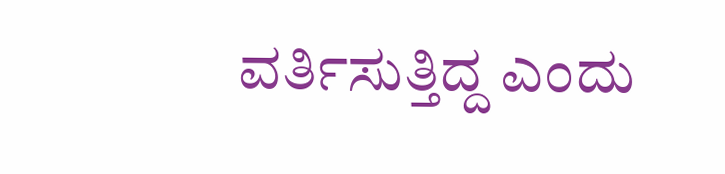ವರ್ತಿಸುತ್ತಿದ್ದ ಎಂದು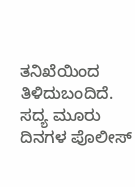ತನಿಖೆಯಿಂದ ತಿಳಿದುಬಂದಿದೆ. ಸದ್ಯ ಮೂರು ದಿನಗಳ ಪೊಲೀಸ್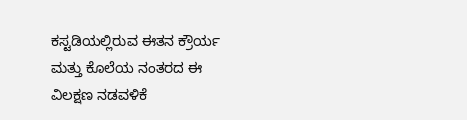ಕಸ್ಟಡಿಯಲ್ಲಿರುವ ಈತನ ಕ್ರೌರ್ಯ ಮತ್ತು ಕೊಲೆಯ ನಂತರದ ಈ ವಿಲಕ್ಷಣ ನಡವಳಿಕೆ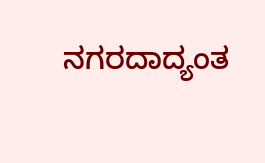ನಗರದಾದ್ಯಂತ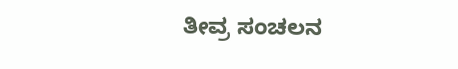ತೀವ್ರ ಸಂಚಲನ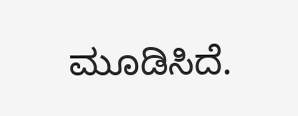ಮೂಡಿಸಿದೆ.